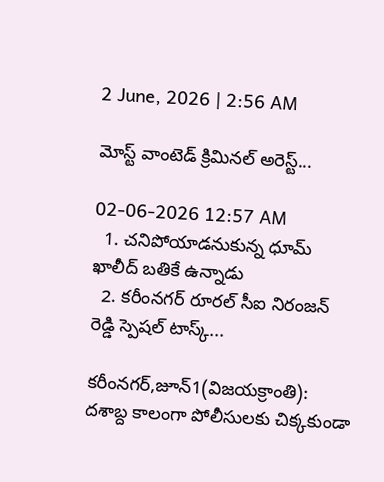2 June, 2026 | 2:56 AM

మోస్ట్ వాంటెడ్ క్రిమినల్ అరెస్ట్...

02-06-2026 12:57 AM
  1. చనిపోయాడనుకున్న ధూమ్ ఖాలీద్ బతికే ఉన్నాడు
  2. కరీంనగర్ రూరల్ సీఐ నిరంజన్ రెడ్డి స్పెషల్ టాస్క్...

కరీంనగర్,జూన్1(విజయక్రాంతి): దశాబ్ద కాలంగా పోలీసులకు చిక్కకుండా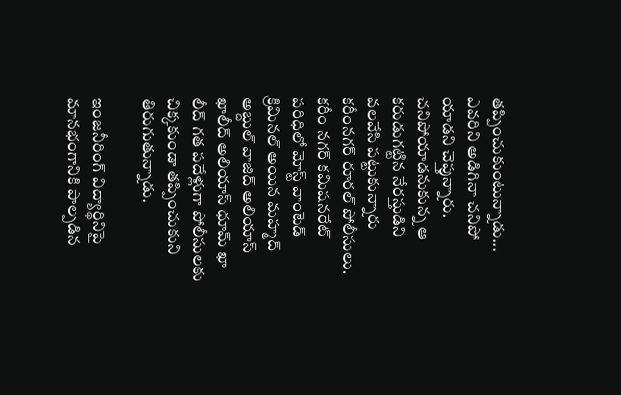తప్పించుకుంటున్నాడు... ఎవరిని అడిగినా చనిపో యాడని చెప్తున్నారు. చనిపోయాడనుకున్న ఆ కరుడుగట్టిన నేరస్తుడిని వలవేసి పట్టుకున్నారు కరీంనగర్ రూరల్ పోలీసులు. కరీం నగర్ కమిషనరేట్ పరిధిలో మోస్ట్ వాంటెడ్ క్రిమినల్ అయిన మహ్మద్ అబ్దుల్ వాజిద్ అలియాస్ ఖాలీద్ అలియాస్ ధూమ్ ఖా లీద్ గత పదేళ్లుగా పోలీసులకు చిక్కకుండా తప్పించుకుని తిరుగుతున్నాడు.

ఇంజనీరింగ్ విద్యార్థినిపై మానభంగానికి పాల్పడిన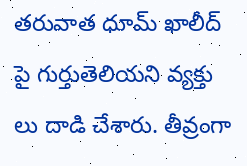తరువాత ధూమ్ ఖాలీద్ పై గుర్తుతెలియని వ్యక్తు లు దాడి చేశారు. తీవ్రంగా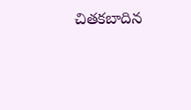చితకబాదిన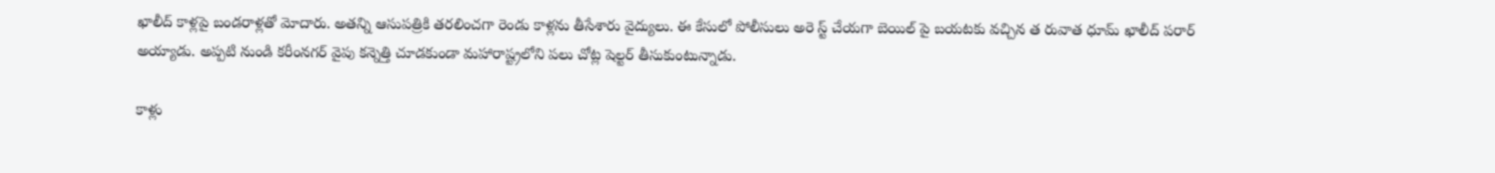ఖాలీద్ కాళ్లపై బండరాళ్లతో మోదారు. అతన్ని ఆసుపత్రికి తరలించగా రెండు కాళ్లను తీసేశారు వైద్యులు. ఈ కేసులో పోలీసులు అరె స్ట్ చేయగా బెయిల్ పై బయటకు వచ్చిన త రువాత ధూమ్ ఖాలీద్ పరార్ అయ్యాడు. అప్పటి నుండి కరీంనగర్ వైపు కన్నెత్తి చూడకుండా మహారాష్ట్రలోని పలు చోట్ల షెల్టర్ తీసుకుంటున్నాడు.

కాళ్లు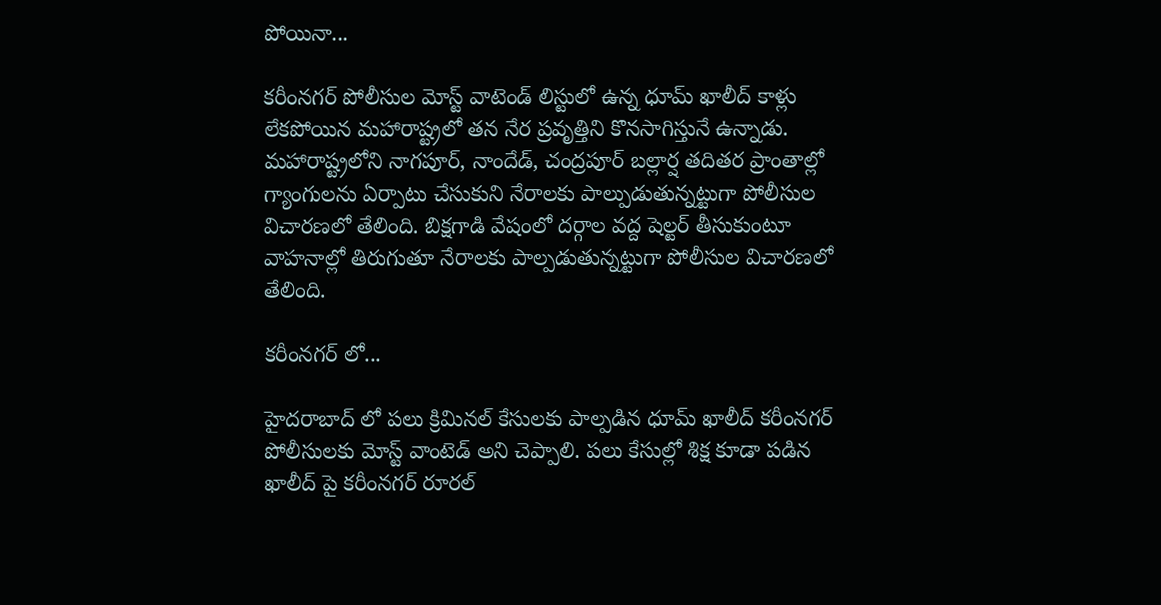పోయినా...

కరీంనగర్ పోలీసుల మోస్ట్ వాటెండ్ లిస్టులో ఉన్న ధూమ్ ఖాలీద్ కాళ్లు లేకపోయిన మహారాష్ట్రలో తన నేర ప్రవృత్తిని కొనసాగిస్తునే ఉన్నాడు. మహారాష్ట్రలోని నాగపూర్, నాందేడ్, చంద్రపూర్ బల్లార్ష తదితర ప్రాంతాల్లో గ్యాంగులను ఏర్పాటు చేసుకుని నేరాలకు పాల్పుడుతున్నట్టుగా పోలీసుల విచారణలో తేలింది. బిక్షగాడి వేషంలో దర్గాల వద్ద షెల్టర్ తీసుకుంటూ వాహనాల్లో తిరుగుతూ నేరాలకు పాల్పడుతున్నట్టుగా పోలీసుల విచారణలో తేలింది.

కరీంనగర్ లో...

హైదరాబాద్ లో పలు క్రిమినల్ కేసులకు పాల్పడిన ధూమ్ ఖాలీద్ కరీంనగర్ పోలీసులకు మోస్ట్ వాంటెడ్ అని చెప్పాలి. పలు కేసుల్లో శిక్ష కూడా పడిన ఖాలీద్ పై కరీంనగర్ రూరల్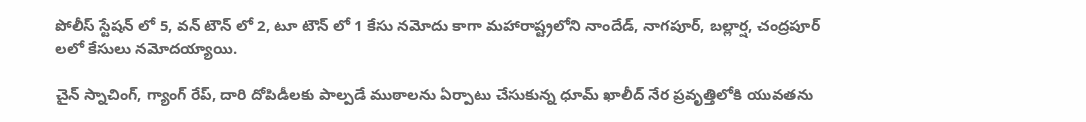పోలీస్ స్టేషన్ లో 5, వన్ టౌన్ లో 2, టూ టౌన్ లో 1 కేసు నమోదు కాగా మహారాష్ట్రలోని నాందేడ్, నాగపూర్, బల్లార్ష, చంద్రపూర్ లలో కేసులు నమోదయ్యాయి.

చైన్ స్నాచింగ్, గ్యాంగ్ రేప్, దారి దోపిడీలకు పాల్పడే ముఠాలను ఏర్పాటు చేసుకున్న ధూమ్ ఖాలీద్ నేర ప్రవృత్తిలోకి యువతను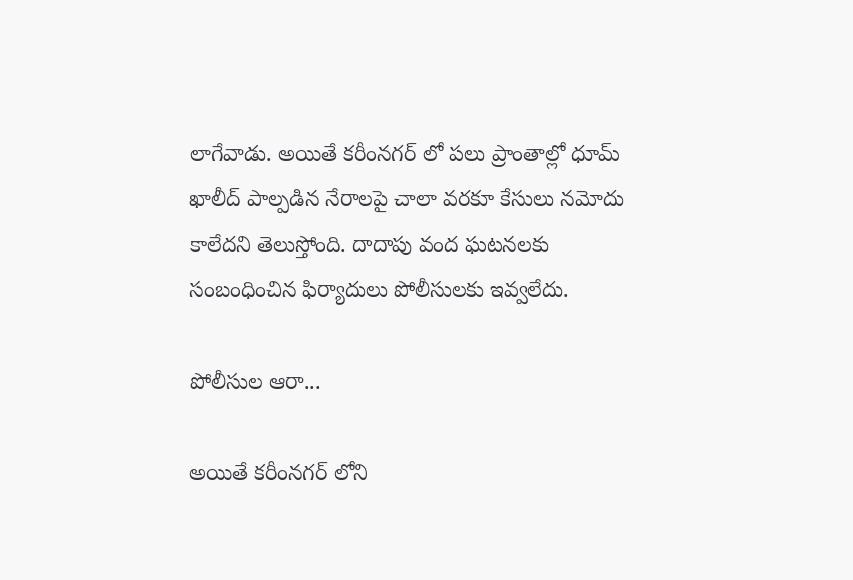లాగేవాడు. అయితే కరీంనగర్ లో పలు ప్రాంతాల్లో ధూమ్ ఖాలీద్ పాల్పడిన నేరాలపై చాలా వరకూ కేసులు నమోదు కాలేదని తెలుస్తోంది. దాదాపు వంద ఘటనలకు సంబంధించిన ఫిర్యాదులు పోలీసులకు ఇవ్వలేదు.

పోలీసుల ఆరా...

అయితే కరీంనగర్ లోని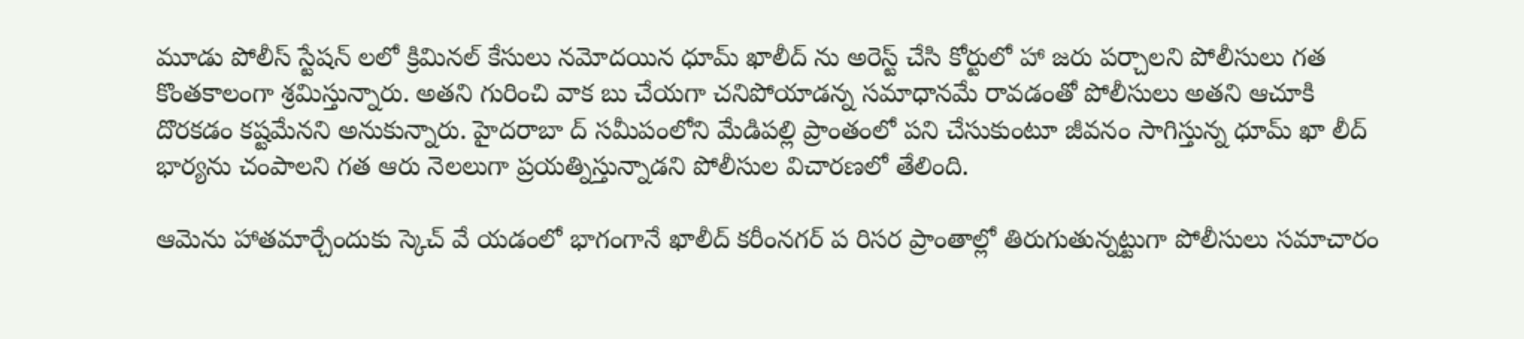మూడు పోలీస్ స్టేషన్ లలో క్రిమినల్ కేసులు నమోదయిన ధూమ్ ఖాలీద్ ను అరెస్ట్ చేసి కోర్టులో హా జరు పర్చాలని పోలీసులు గత కొంతకాలంగా శ్రమిస్తున్నారు. అతని గురించి వాక బు చేయగా చనిపోయాడన్న సమాధానమే రావడంతో పోలీసులు అతని ఆచూకి దొరకడం కష్టమేనని అనుకున్నారు. హైదరాబా ద్ సమీపంలోని మేడిపల్లి ప్రాంతంలో పని చేసుకుంటూ జీవనం సాగిస్తున్న ధూమ్ ఖా లీద్ భార్యను చంపాలని గత ఆరు నెలలుగా ప్రయత్నిస్తున్నాడని పోలీసుల విచారణలో తేలింది.

ఆమెను హాతమార్చేందుకు స్కెచ్ వే యడంలో భాగంగానే ఖాలీద్ కరీంనగర్ ప రిసర ప్రాంతాల్లో తిరుగుతున్నట్టుగా పోలీసులు సమాచారం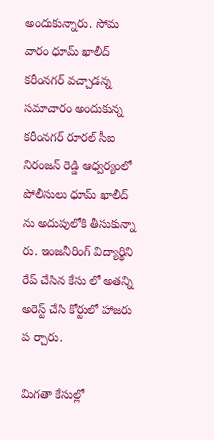అందుకున్నారు. సోమ వారం ధూమ్ ఖాలీద్ కరీంనగర్ వచ్చాడన్న సమాచారం అందుకున్న కరీంనగర్ రూరల్ సీఐ నిరంజన్ రెడ్డి ఆధ్వర్యంలో పోలీసులు ధూమ్ ఖాలీద్ ను అదుపులోకి తీసుకున్నా రు. ఇంజనీరింగ్ విద్యార్థిని రేప్ చేసిన కేసు లో అతన్ని అరెస్ట్ చేసి కోర్టులో హాజరు ప ర్చారు.

మిగతా కేసుల్లో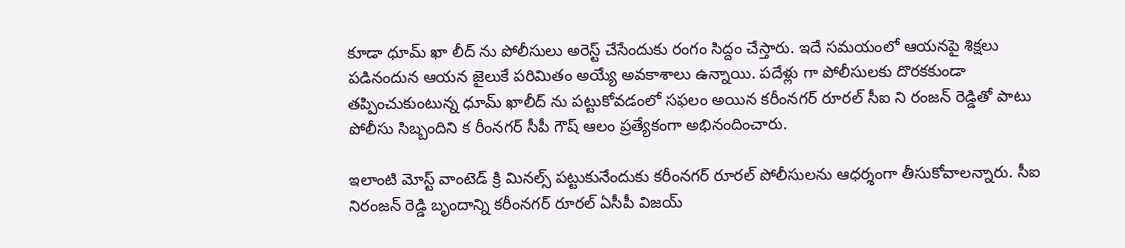కూడా ధూమ్ ఖా లీద్ ను పోలీసులు అరెస్ట్ చేసేందుకు రంగం సిద్దం చేస్తారు. ఇదే సమయంలో ఆయనపై శిక్షలు పడినందున ఆయన జైలుకే పరిమితం అయ్యే అవకాశాలు ఉన్నాయి. పదేళ్లు గా పోలీసులకు దొరకకుండా తప్పించుకుంటున్న ధూమ్ ఖాలీద్ ను పట్టుకోవడంలో సఫలం అయిన కరీంనగర్ రూరల్ సీఐ ని రంజన్ రెడ్డితో పాటు పోలీసు సిబ్బందిని క రీంనగర్ సీపీ గౌష్ ఆలం ప్రత్యేకంగా అభినందించారు.

ఇలాంటి మోస్ట్ వాంటెడ్ క్రి మినల్స్ పట్టుకునేందుకు కరీంనగర్ రూరల్ పోలీసులను ఆధర్శంగా తీసుకోవాలన్నారు. సీఐ నిరంజన్ రెడ్డి బృందాన్ని కరీంనగర్ రూరల్ ఏసీపీ విజయ్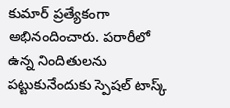కుమార్ ప్రత్యేకంగా అభినందించారు. పరారీలో ఉన్న నిందితులను పట్టుకునేందుకు స్పెషల్ టాస్క్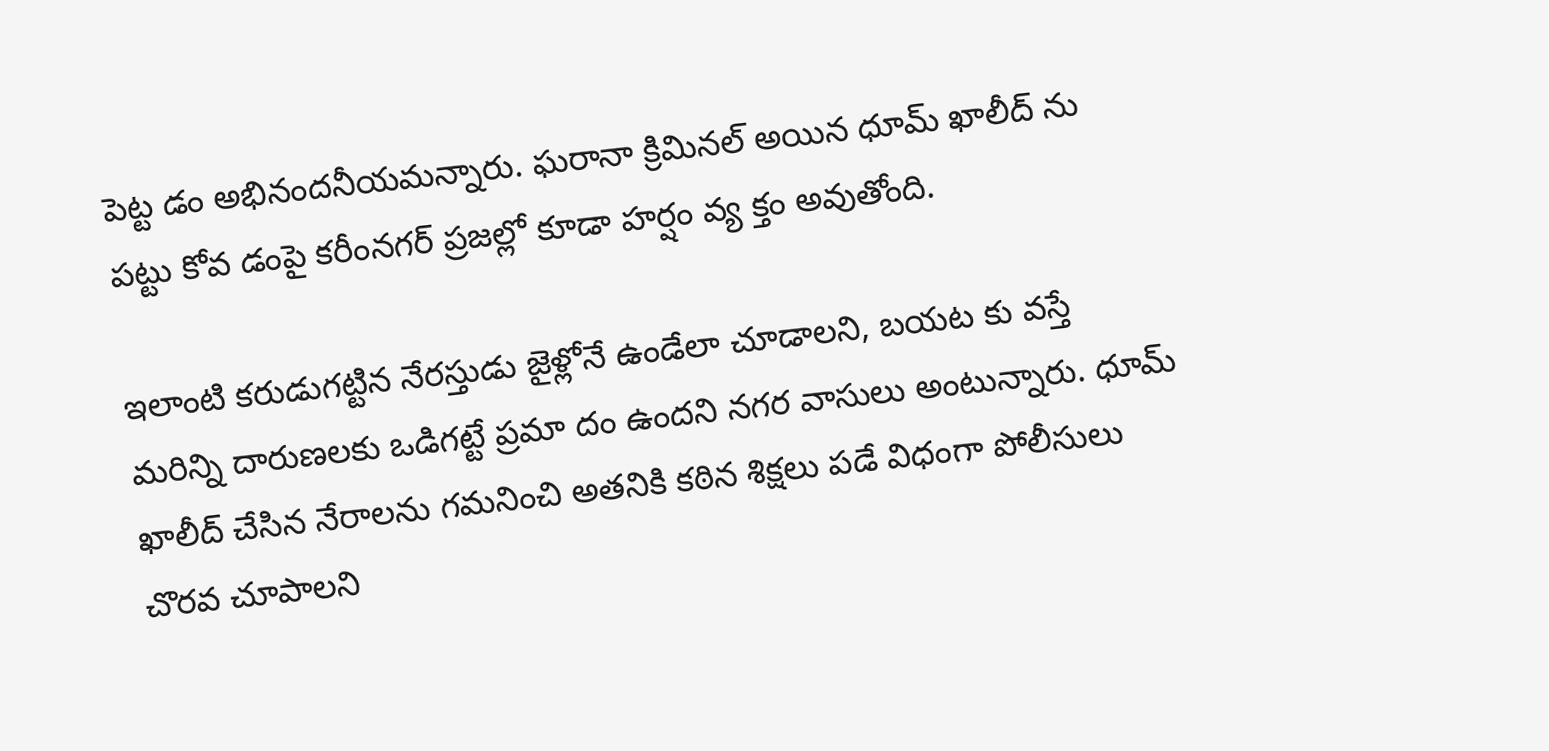పెట్ట డం అభినందనీయమన్నారు. ఘరానా క్రిమినల్ అయిన ధూమ్ ఖాలీద్ ను పట్టు కోవ డంపై కరీంనగర్ ప్రజల్లో కూడా హర్షం వ్య క్తం అవుతోంది.

ఇలాంటి కరుడుగట్టిన నేరస్తుడు జైళ్లోనే ఉండేలా చూడాలని, బయట కు వస్తే మరిన్ని దారుణలకు ఒడిగట్టే ప్రమా దం ఉందని నగర వాసులు అంటున్నారు. ధూమ్ ఖాలీద్ చేసిన నేరాలను గమనించి అతనికి కఠిన శిక్షలు పడే విధంగా పోలీసులు చొరవ చూపాలని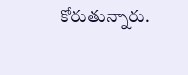కోరుతున్నారు.